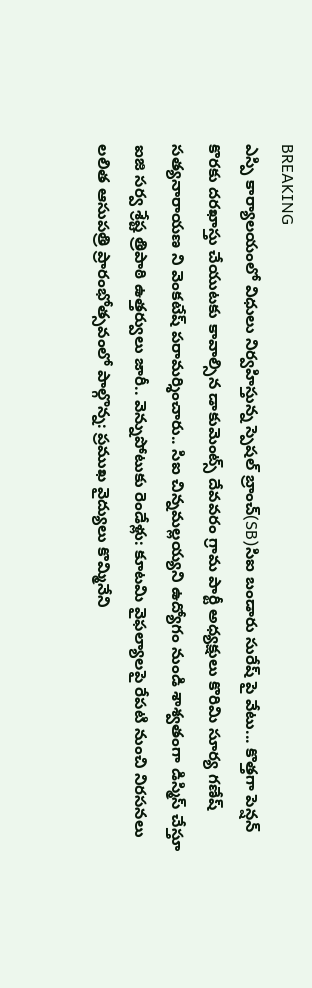BREAKING
ఎస్పి కార్యాలయంలో విధులు నిర్వహిస్తున్న స్పెషల్ బ్రాంచ్(SB)సిఐ బండారు సురేష్ పై వేటు... కొత్తగా పెన్షన్ కొరకు దరఖాస్తు చేయుటకు కావాల్సిన డాకుమెంట్స్ దేవవరం గ్రామ పార్టీ అధ్యక్షులు కొరిమి సూర్య గణేష్ సత్యనారాయణ ని వెంకటేష్ పరామర్శించారు.. సిఐ చిన్నమల్లయ్యని ఉద్యోగం నుండి శాశ్వతంగా డిస్మిస్ చేస్తూ ఐజి సర్వ శ్రేష్ట త్రిపాఠి ఉత్తర్వులు జారీ.. వెన్నుపోటుకు రెండేళ్లు: కూటమి వైఫల్యాలపై రేపటి నుంచి నిరసనలు లలిత ఆసుపత్రి ప్రారంభోత్సవంలో పాల్గొన్న: ప్రముఖ వైద్యులు కొమ్మినేని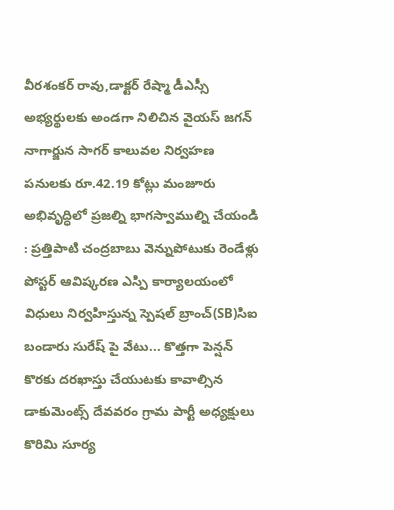వీరశంకర్ రావు,డాక్టర్ రేష్మా డీఎస్సీ అభ్యర్థులకు అండగా నిలిచిన వైయస్ జగన్ నాగార్జున సాగర్ కాలువల నిర్వహణ పనులకు రూ.42.19 కోట్లు మంజూరు అభివృద్ధిలో ప్రజల్ని భాగస్వాముల్ని చేయండి : ప్రత్తిపాటి చంద్రబాబు వెన్నుపోటుకు రెండేళ్లు పోస్టర్ ఆవిష్కరణ ఎస్పి కార్యాలయంలో విధులు నిర్వహిస్తున్న స్పెషల్ బ్రాంచ్(SB)సిఐ బండారు సురేష్ పై వేటు... కొత్తగా పెన్షన్ కొరకు దరఖాస్తు చేయుటకు కావాల్సిన డాకుమెంట్స్ దేవవరం గ్రామ పార్టీ అధ్యక్షులు కొరిమి సూర్య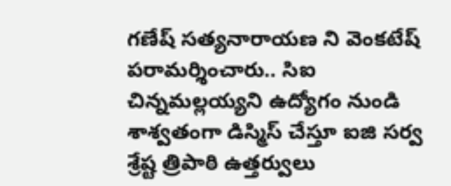గణేష్ సత్యనారాయణ ని వెంకటేష్ పరామర్శించారు.. సిఐ చిన్నమల్లయ్యని ఉద్యోగం నుండి శాశ్వతంగా డిస్మిస్ చేస్తూ ఐజి సర్వ శ్రేష్ట త్రిపాఠి ఉత్తర్వులు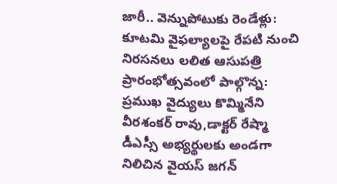జారీ.. వెన్నుపోటుకు రెండేళ్లు: కూటమి వైఫల్యాలపై రేపటి నుంచి నిరసనలు లలిత ఆసుపత్రి ప్రారంభోత్సవంలో పాల్గొన్న: ప్రముఖ వైద్యులు కొమ్మినేని వీరశంకర్ రావు,డాక్టర్ రేష్మా డీఎస్సీ అభ్యర్థులకు అండగా నిలిచిన వైయస్ జగన్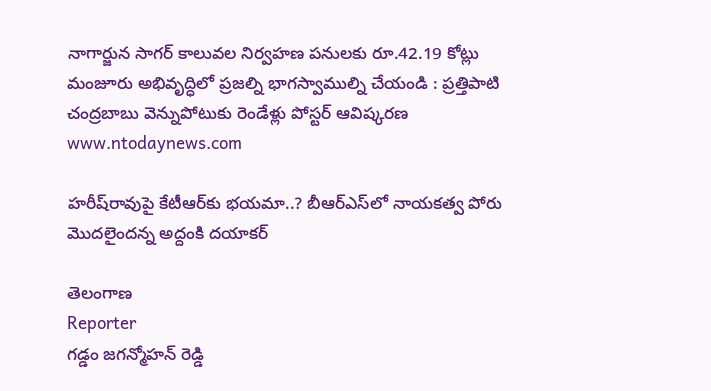నాగార్జున సాగర్ కాలువల నిర్వహణ పనులకు రూ.42.19 కోట్లు మంజూరు అభివృద్ధిలో ప్రజల్ని భాగస్వాముల్ని చేయండి : ప్రత్తిపాటి చంద్రబాబు వెన్నుపోటుకు రెండేళ్లు పోస్టర్ ఆవిష్కరణ
www.ntodaynews.com

హరీష్‌రావుపై కేటీఆర్‌కు భయమా..? బీఆర్‌ఎస్‌లో నాయకత్వ పోరు మొదలైందన్న అద్దంకి దయాకర్

తెలంగాణ
Reporter
గడ్డం జగన్మోహన్ రెడ్డి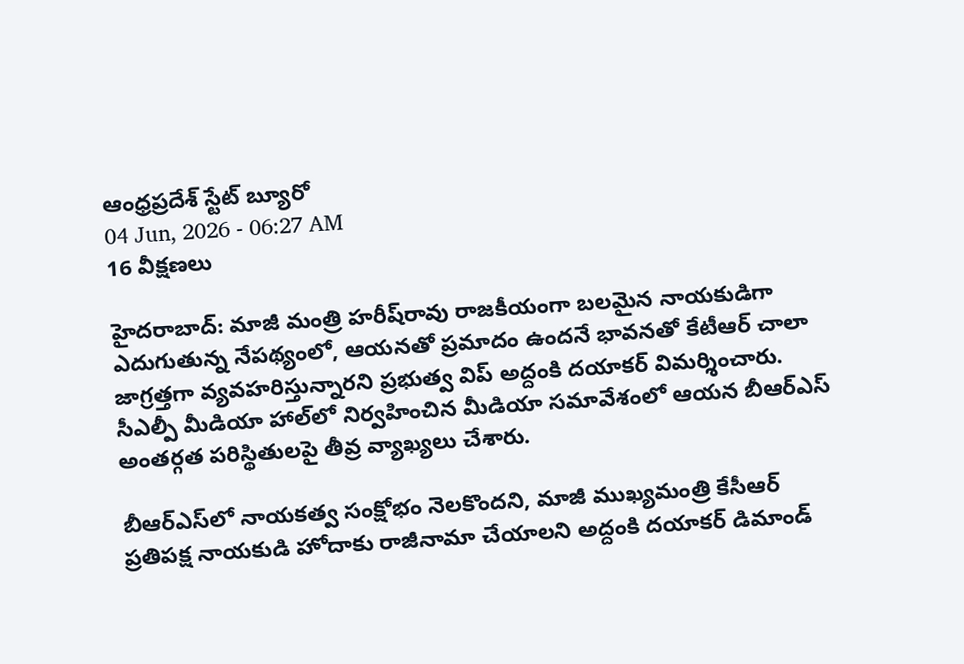ఆంధ్రప్రదేశ్ స్టేట్ బ్యూరో
04 Jun, 2026 - 06:27 AM
16 వీక్షణలు

హైదరాబాద్: మాజీ మంత్రి హరీష్‌రావు రాజకీయంగా బలమైన నాయకుడిగా ఎదుగుతున్న నేపథ్యంలో, ఆయనతో ప్రమాదం ఉందనే భావనతో కేటీఆర్ చాలా జాగ్రత్తగా వ్యవహరిస్తున్నారని ప్రభుత్వ విప్ అద్దంకి దయాకర్ విమర్శించారు. సీఎల్పీ మీడియా హాల్‌లో నిర్వహించిన మీడియా సమావేశంలో ఆయన బీఆర్‌ఎస్ అంతర్గత పరిస్థితులపై తీవ్ర వ్యాఖ్యలు చేశారు.

బీఆర్‌ఎస్‌లో నాయకత్వ సంక్షోభం నెలకొందని, మాజీ ముఖ్యమంత్రి కేసీఆర్ ప్రతిపక్ష నాయకుడి హోదాకు రాజీనామా చేయాలని అద్దంకి దయాకర్ డిమాండ్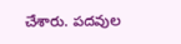చేశారు. పదవుల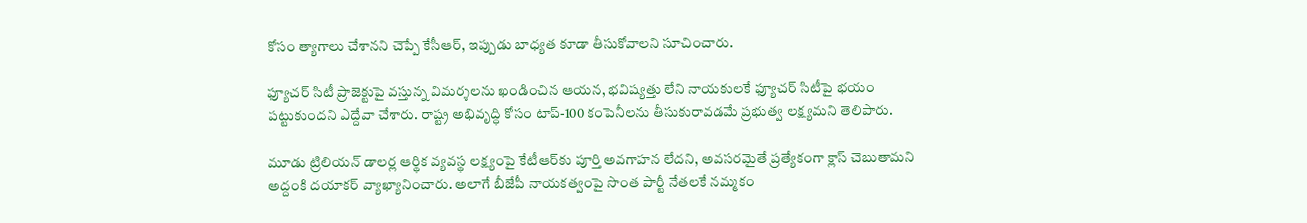కోసం త్యాగాలు చేశానని చెప్పే కేసీఆర్, ఇప్పుడు బాధ్యత కూడా తీసుకోవాలని సూచించారు.

ఫ్యూచర్ సిటీ ప్రాజెక్టుపై వస్తున్న విమర్శలను ఖండించిన ఆయన, భవిష్యత్తు లేని నాయకులకే ఫ్యూచర్ సిటీపై భయం పట్టుకుందని ఎద్దేవా చేశారు. రాష్ట్ర అభివృద్ధి కోసం టాప్-100 కంపెనీలను తీసుకురావడమే ప్రభుత్వ లక్ష్యమని తెలిపారు.

మూడు ట్రిలియన్ డాలర్ల ఆర్థిక వ్యవస్థ లక్ష్యంపై కేటీఆర్‌కు పూర్తి అవగాహన లేదని, అవసరమైతే ప్రత్యేకంగా క్లాస్ చెబుతామని అద్దంకి దయాకర్ వ్యాఖ్యానించారు. అలాగే బీజేపీ నాయకత్వంపై సొంత పార్టీ నేతలకే నమ్మకం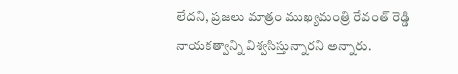లేదని, ప్రజలు మాత్రం ముఖ్యమంత్రి రేవంత్ రెడ్డి నాయకత్వాన్ని విశ్వసిస్తున్నారని అన్నారు.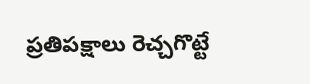ప్రతిపక్షాలు రెచ్చగొట్టే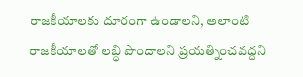రాజకీయాలకు దూరంగా ఉండాలని, అలాంటి రాజకీయాలతో లబ్ధి పొందాలని ప్రయత్నించవద్దని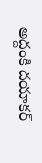అద్దంకి దయాకర్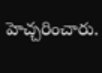హెచ్చరించారు.